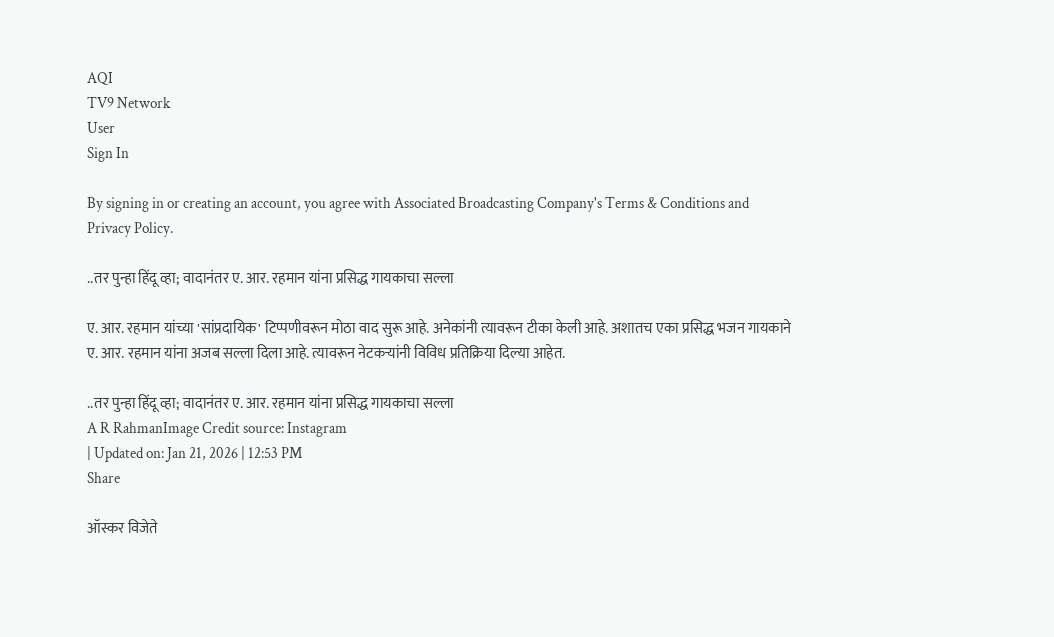AQI
TV9 Network
User
Sign In

By signing in or creating an account, you agree with Associated Broadcasting Company's Terms & Conditions and Privacy Policy.

..तर पुन्हा हिंदू व्हा; वादानंतर ए. आर. रहमान यांना प्रसिद्ध गायकाचा सल्ला

ए. आर. रहमान यांच्या 'सांप्रदायिक' टिप्पणीवरून मोठा वाद सुरू आहे. अनेकांनी त्यावरून टीका केली आहे. अशातच एका प्रसिद्ध भजन गायकाने ए. आर. रहमान यांना अजब सल्ला दिला आहे. त्यावरून नेटकऱ्यांनी विविध प्रतिक्रिया दिल्या आहेत.

..तर पुन्हा हिंदू व्हा; वादानंतर ए. आर. रहमान यांना प्रसिद्ध गायकाचा सल्ला
A R RahmanImage Credit source: Instagram
| Updated on: Jan 21, 2026 | 12:53 PM
Share

ऑस्कर विजेते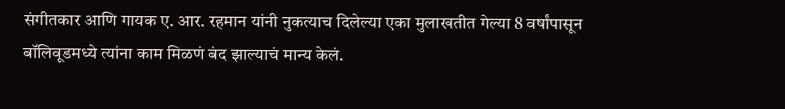संगीतकार आणि गायक ए. आर. रहमान यांनी नुकत्याच दिलेल्या एका मुलाखतीत गेल्या 8 वर्षांपासून बॉलिवूडमध्ये त्यांना काम मिळणं बंद झाल्याचं मान्य केलं.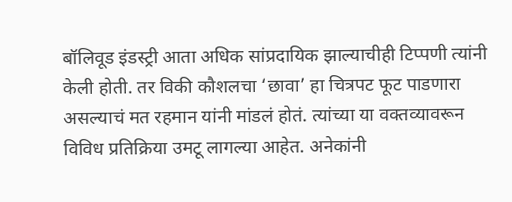बॉलिवूड इंडस्ट्री आता अधिक सांप्रदायिक झाल्याचीही टिप्पणी त्यांनी केली होती. तर विकी कौशलचा ‘छावा’ हा चित्रपट फूट पाडणारा असल्याचं मत रहमान यांनी मांडलं होतं. त्यांच्या या वक्तव्यावरून विविध प्रतिक्रिया उमटू लागल्या आहेत. अनेकांनी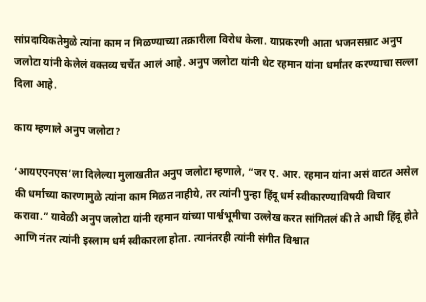सांप्रदायिकतेमुळे त्यांना काम न मिळण्याच्या तक्रारीला विरोध केला. याप्रकरणी आता भजनसम्राट अनुप जलोटा यांनी केलेलं वक्तव्य चर्चेत आलं आहे. अनुप जलोटा यांनी थेट रहमान यांना धर्मांतर करण्याचा सल्ला दिला आहे.

काय म्हणाले अनुप जलोटा?

‘आयएएनएस’ला दिलेल्या मुलाखतीत अनुप जलोटा म्हणाले, “जर ए. आर. रहमान यांना असं वाटत असेल की धर्माच्या कारणामुळे त्यांना काम मिळत नाहीये, तर त्यांनी पुन्हा हिंदू धर्म स्वीकारण्याविषयी विचार करावा.” यावेळी अनुप जलोटा यांनी रहमान यांच्या पार्श्वभूमीचा उल्लेख करत सांगितलं की ते आधी हिंदू होते आणि नंतर त्यांनी इस्लाम धर्म स्वीकारला होता. त्यानंतरही त्यांनी संगीत विश्वात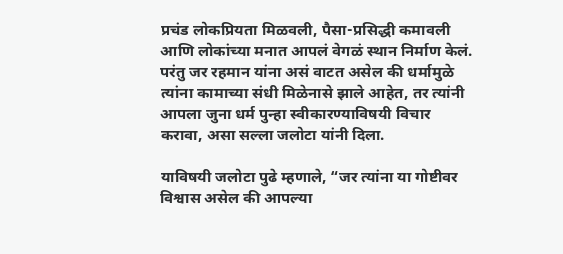प्रचंड लोकप्रियता मिळवली, पैसा-प्रसिद्धी कमावली आणि लोकांच्या मनात आपलं वेगळं स्थान निर्माण केलं. परंतु जर रहमान यांना असं वाटत असेल की धर्मामुळे त्यांना कामाच्या संधी मिळेनासे झाले आहेत, तर त्यांनी आपला जुना धर्म पुन्हा स्वीकारण्याविषयी विचार करावा, असा सल्ला जलोटा यांनी दिला.

याविषयी जलोटा पुढे म्हणाले, “जर त्यांना या गोष्टीवर विश्वास असेल की आपल्या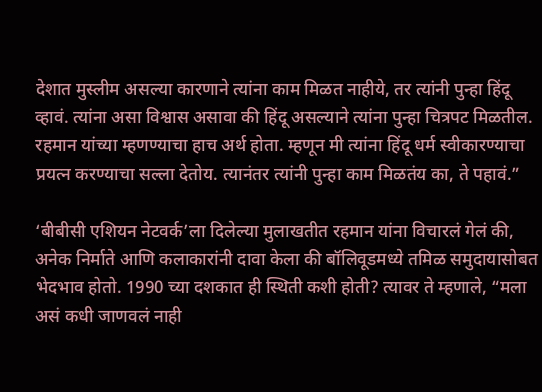देशात मुस्लीम असल्या कारणाने त्यांना काम मिळत नाहीये, तर त्यांनी पुन्हा हिंदू व्हावं. त्यांना असा विश्वास असावा की हिंदू असल्याने त्यांना पुन्हा चित्रपट मिळतील. रहमान यांच्या म्हणण्याचा हाच अर्थ होता. म्हणून मी त्यांना हिंदू धर्म स्वीकारण्याचा प्रयत्न करण्याचा सल्ला देतोय. त्यानंतर त्यांनी पुन्हा काम मिळतंय का, ते पहावं.”

‘बीबीसी एशियन नेटवर्क’ला दिलेल्या मुलाखतीत रहमान यांना विचारलं गेलं की, अनेक निर्माते आणि कलाकारांनी दावा केला की बॉलिवूडमध्ये तमिळ समुदायासोबत भेदभाव होतो. 1990 च्या दशकात ही स्थिती कशी होती? त्यावर ते म्हणाले, “मला असं कधी जाणवलं नाही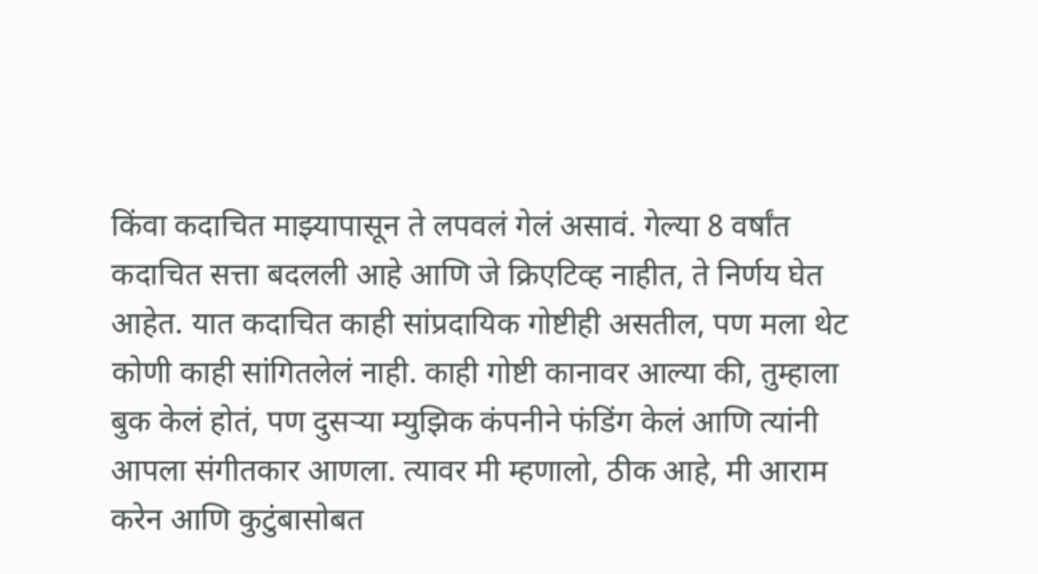किंवा कदाचित माझ्यापासून ते लपवलं गेलं असावं. गेल्या 8 वर्षांत कदाचित सत्ता बदलली आहे आणि जे क्रिएटिव्ह नाहीत, ते निर्णय घेत आहेत. यात कदाचित काही सांप्रदायिक गोष्टीही असतील, पण मला थेट कोणी काही सांगितलेलं नाही. काही गोष्टी कानावर आल्या की, तुम्हाला बुक केलं होतं, पण दुसऱ्या म्युझिक कंपनीने फंडिंग केलं आणि त्यांनी आपला संगीतकार आणला. त्यावर मी म्हणालो, ठीक आहे, मी आराम करेन आणि कुटुंबासोबत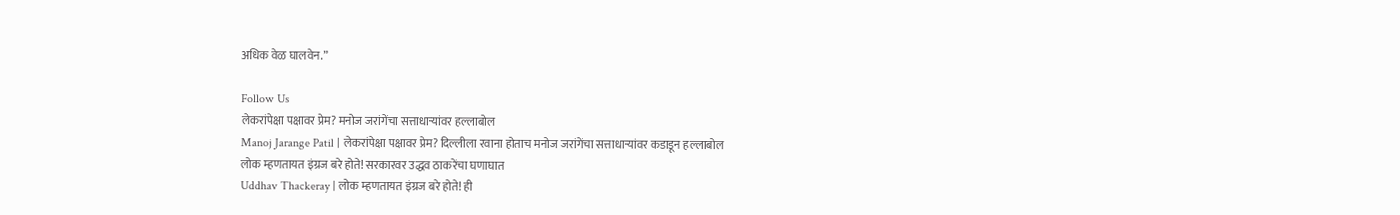अधिक वेळ घालवेन.”

Follow Us
लेकरांपेक्षा पक्षावर प्रेम? मनोज जरांगेंचा सत्ताधाऱ्यांवर हल्लाबोल
Manoj Jarange Patil | लेकरांपेक्षा पक्षावर प्रेम? दिल्लीला रवाना होताच मनोज जरांगेंचा सत्ताधाऱ्यांवर कडाडून हल्लाबोल
लोक म्हणतायत इंग्रज बरे होते! सरकारवर उद्धव ठाकरेंचा घणाघात
Uddhav Thackeray | लोक म्हणतायत इंग्रज बरे होते! ही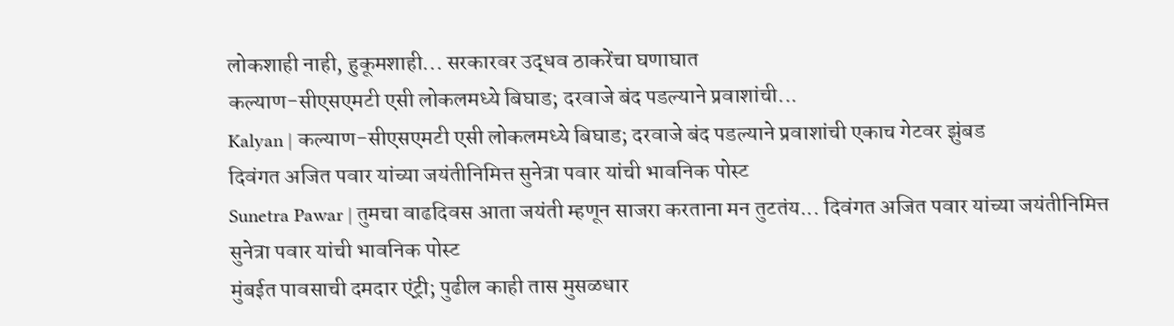लोकशाही नाही, हुकूमशाही... सरकारवर उद्धव ठाकरेंचा घणाघात
कल्याण-सीएसएमटी एसी लोकलमध्ये बिघाड; दरवाजे बंद पडल्याने प्रवाशांची...
Kalyan | कल्याण-सीएसएमटी एसी लोकलमध्ये बिघाड; दरवाजे बंद पडल्याने प्रवाशांची एकाच गेटवर झुंबड
दिवंगत अजित पवार यांच्या जयंतीनिमित्त सुनेत्रा पवार यांची भावनिक पोस्ट
Sunetra Pawar | तुमचा वाढदिवस आता जयंती म्हणून साजरा करताना मन तुटतंय... दिवंगत अजित पवार यांच्या जयंतीनिमित्त सुनेत्रा पवार यांची भावनिक पोस्ट
मुंबईत पावसाची दमदार एंट्री; पुढील काही तास मुसळधार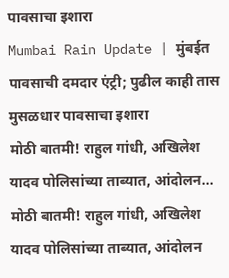पावसाचा इशारा
Mumbai Rain Update | मुंबईत पावसाची दमदार एंट्री; पुढील काही तास मुसळधार पावसाचा इशारा
मोठी बातमी! राहुल गांधी, अखिलेश यादव पोलिसांच्या ताब्यात, आंदोलन...
मोठी बातमी! राहुल गांधी, अखिलेश यादव पोलिसांच्या ताब्यात, आंदोलन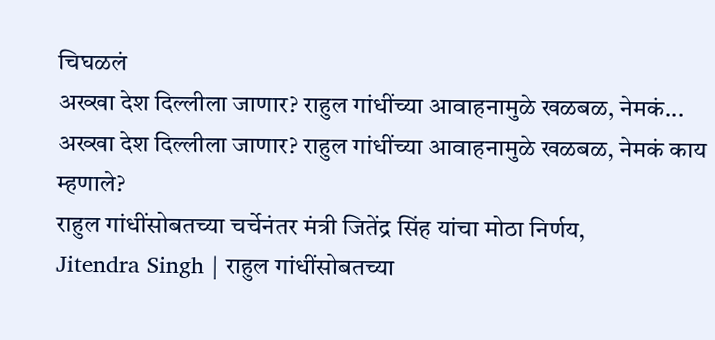चिघळलं
अख्खा देश दिल्लीला जाणार? राहुल गांधींच्या आवाहनामुळे खळबळ, नेमकं...
अख्खा देश दिल्लीला जाणार? राहुल गांधींच्या आवाहनामुळे खळबळ, नेमकं काय म्हणाले?
राहुल गांधींसोबतच्या चर्चेनंतर मंत्री जितेंद्र सिंह यांचा मोठा निर्णय,
Jitendra Singh | राहुल गांधींसोबतच्या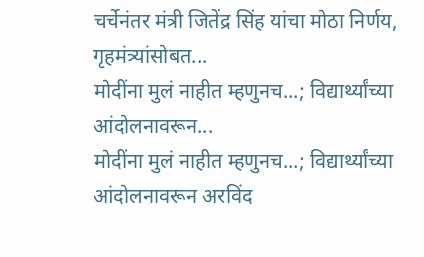चर्चेनंतर मंत्री जितेंद्र सिंह यांचा मोठा निर्णय, गृहमंत्र्यांसोबत...
मोदींना मुलं नाहीत म्हणुनच...; विद्यार्थ्यांच्या आंदोलनावरून...
मोदींना मुलं नाहीत म्हणुनच...; विद्यार्थ्यांच्या आंदोलनावरून अरविंद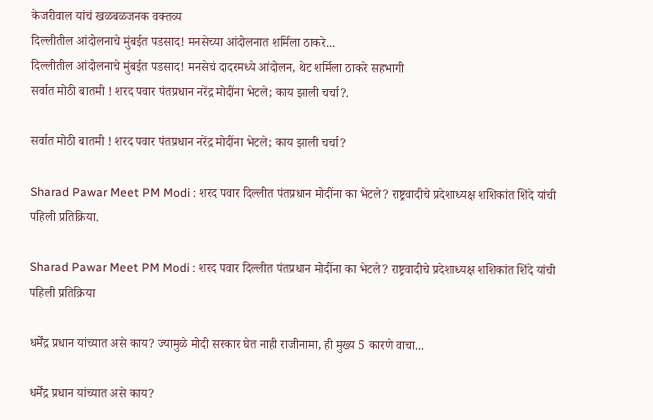केजरीवाल यांचं खळबळजनक वक्तव्य
दिल्लीतील आंदोलनाचे मुंबईत पडसाद! मनसेच्या आंदोलनात शर्मिला ठाकरे...
दिल्लीतील आंदोलनाचे मुंबईत पडसाद! मनसेचं दादरमध्ये आंदोलन, थेट शर्मिला ठाकरे सहभागी
सर्वात मोठी बातमी ! शरद पवार पंतप्रधान नरेंद्र मोदींना भेटले; काय झाली चर्चा?.

सर्वात मोठी बातमी ! शरद पवार पंतप्रधान नरेंद्र मोदींना भेटले; काय झाली चर्चा?

Sharad Pawar Meet PM Modi : शरद पवार दिल्लीत पंतप्रधान मोदींना का भेटले? राष्ट्रवादीचे प्रदेशाध्यक्ष शशिकांत शिंदे यांची पहिली प्रतिक्रिया.

Sharad Pawar Meet PM Modi : शरद पवार दिल्लीत पंतप्रधान मोदींना का भेटले? राष्ट्रवादीचे प्रदेशाध्यक्ष शशिकांत शिंदे यांची पहिली प्रतिक्रिया

धर्मेंद्र प्रधान यांच्यात असे काय? ज्यामुळे मोदी सरकार घेत नाही राजीनामा, ही मुख्य 5 कारणे वाचा...

धर्मेंद्र प्रधान यांच्यात असे काय?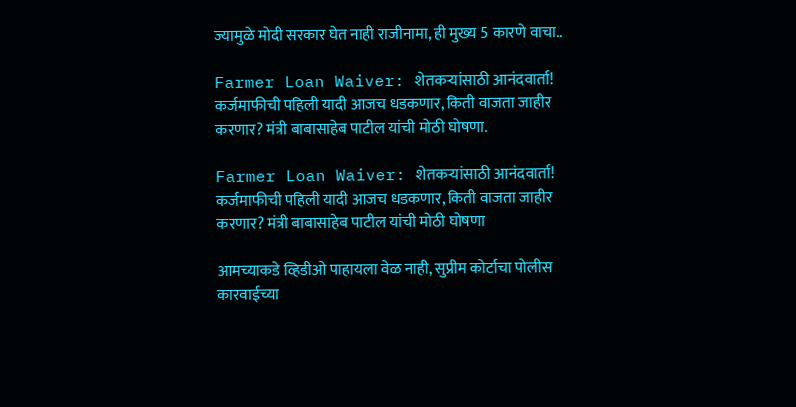ज्यामुळे मोदी सरकार घेत नाही राजीनामा, ही मुख्य 5 कारणे वाचा..

Farmer Loan Waiver: शेतकऱ्यांसाठी आनंदवार्ता! कर्जमाफीची पहिली यादी आजच धडकणार, किती वाजता जाहीर करणार? मंत्री बाबासाहेब पाटील यांची मोठी घोषणा.

Farmer Loan Waiver: शेतकऱ्यांसाठी आनंदवार्ता! कर्जमाफीची पहिली यादी आजच धडकणार, किती वाजता जाहीर करणार? मंत्री बाबासाहेब पाटील यांची मोठी घोषणा

आमच्याकडे व्हिडीओ पाहायला वेळ नाही, सुप्रीम कोर्टाचा पोलीस कारवाईच्या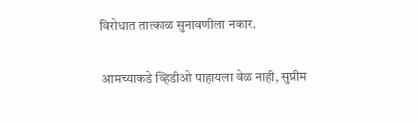विरोधात तात्काळ सुनावणीला नकार.

आमच्याकडे व्हिडीओ पाहायला वेळ नाही, सुप्रीम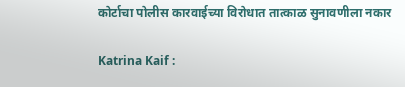कोर्टाचा पोलीस कारवाईच्या विरोधात तात्काळ सुनावणीला नकार

Katrina Kaif :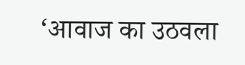‘आवाज का उठवला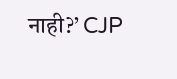नाही?’ CJP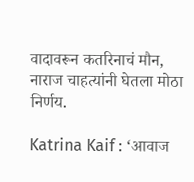वादावरून कतरिनाचं मौन, नाराज चाहत्यांनी घेतला मोठा निर्णय.

Katrina Kaif : ‘आवाज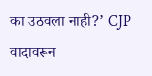का उठवला नाही?’ CJP वादावरून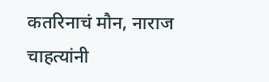कतरिनाचं मौन, नाराज चाहत्यांनी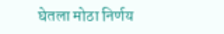घेतला मोठा निर्णय